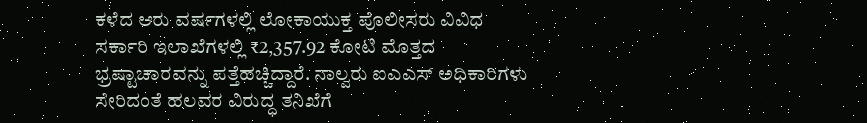ಕಳೆದ ಆರು ವರ್ಷಗಳಲ್ಲಿ ಲೋಕಾಯುಕ್ತ ಪೊಲೀಸರು ವಿವಿಧ ಸರ್ಕಾರಿ ಇಲಾಖೆಗಳಲ್ಲಿ ₹2,357.92 ಕೋಟಿ ಮೊತ್ತದ ಭ್ರಷ್ಟಾಚಾರವನ್ನು ಪತ್ತೆಹಚ್ಚಿದ್ದಾರೆ. ನಾಲ್ವರು ಐಎಎಸ್ ಅಧಿಕಾರಿಗಳು ಸೇರಿದಂತೆ ಹಲವರ ವಿರುದ್ಧ ತನಿಖೆಗೆ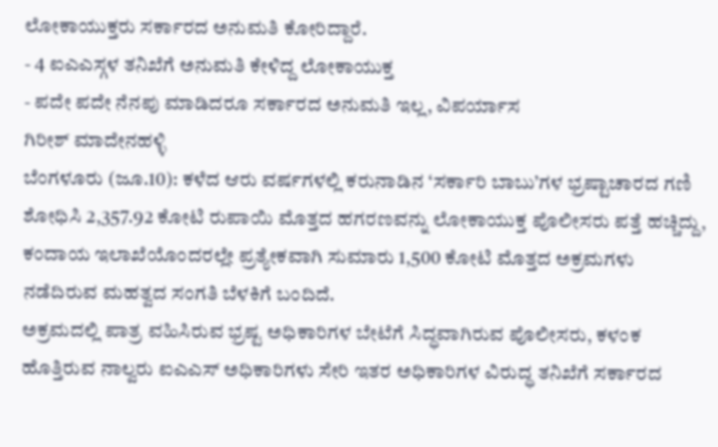ಲೋಕಾಯುಕ್ತರು ಸರ್ಕಾರದ ಅನುಮತಿ ಕೋರಿದ್ದಾರೆ.
- 4 ಐಎಎಸ್ಗಳ ತನಿಖೆಗೆ ಅನುಮತಿ ಕೇಳಿದ್ದ ಲೋಕಾಯುಕ್ತ
- ಪದೇ ಪದೇ ನೆನಪು ಮಾಡಿದರೂ ಸರ್ಕಾರದ ಅನುಮತಿ ಇಲ್ಲ, ವಿಪರ್ಯಾಸ
ಗಿರೀಶ್ ಮಾದೇನಹಳ್ಳಿ
ಬೆಂಗಳೂರು (ಜೂ.10): ಕಳೆದ ಆರು ವರ್ಷಗಳಲ್ಲಿ ಕರುನಾಡಿನ ‘ಸರ್ಕಾರಿ ಬಾಬು’ಗಳ ಭ್ರಷ್ಟಾಚಾರದ ಗಣಿ ಶೋಧಿಸಿ 2,357.92 ಕೋಟಿ ರುಪಾಯಿ ಮೊತ್ತದ ಹಗರಣವನ್ನು ಲೋಕಾಯುಕ್ತ ಪೊಲೀಸರು ಪತ್ತೆ ಹಚ್ಚಿದ್ದು, ಕಂದಾಯ ಇಲಾಖೆಯೊಂದರಲ್ಲೇ ಪ್ರತ್ಯೇಕವಾಗಿ ಸುಮಾರು 1,500 ಕೋಟಿ ಮೊತ್ತದ ಅಕ್ರಮಗಳು ನಡೆದಿರುವ ಮಹತ್ವದ ಸಂಗತಿ ಬೆಳಕಿಗೆ ಬಂದಿದೆ.
ಅಕ್ರಮದಲ್ಲಿ ಪಾತ್ರ ವಹಿಸಿರುವ ಭ್ರಷ್ಟ ಅಧಿಕಾರಿಗಳ ಬೇಟೆಗೆ ಸಿದ್ಧವಾಗಿರುವ ಪೊಲೀಸರು, ಕಳಂಕ ಹೊತ್ತಿರುವ ನಾಲ್ವರು ಐಎಎಸ್ ಅಧಿಕಾರಿಗಳು ಸೇರಿ ಇತರ ಅಧಿಕಾರಿಗಳ ವಿರುದ್ಧ ತನಿಖೆಗೆ ಸರ್ಕಾರದ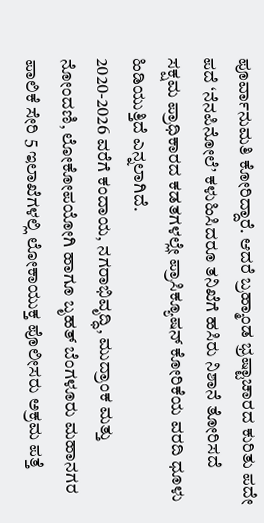ಪೂರ್ವಾನುಮತಿ ಕೋರಿದ್ದಾರೆ. ಆದರೆ ಬ್ರಹ್ಮಾಂಡ ಭ್ರಷ್ಟಾಚಾರದ ಕುರಿತು ಪದೇ ಪದೆ ‘ನೆನಪಿನೋಲೆ’ ಕಳುಹಿಸಿದರೂ ತನಿಖೆಗೆ ಹಸಿರು ನಿಶಾನೆ ತೋರಿಸದೆ ಸಕ್ಷಮ ಪ್ರಾಧಿಕಾರದ ಕಡತಗಳಲ್ಲೇ ಪ್ರಾಸಿಕ್ಯೂಷನ್ ಕೋರಿಕೆಯ ವರದಿ ಧೂಳು ಹಿಡಿಯುತ್ತಿದೆ ಎನ್ನಲಾಗಿದೆ.
2020-2026 ವರೆಗೆ ಕಂದಾಯ, ನಗರಾಭಿವೃದ್ಧಿ, ಮುದ್ರಾಂಕ ಮತ್ತು ನೋಂದಣಿ, ಲೋಕೋಪಯೋಗಿ ಹಾಗೂ ಬೃಹತ್ ಬೆಂಗಳೂರು ಮಹಾನಗರ ಪಾಲಿಕೆ ಸೇರಿ 5 ಇಲಾಖೆಗಳಲ್ಲಿ ಲೋಕಾಯುಕ್ತ ಪೊಲೀಸರು ಅಕ್ರಮ ಪತ್ತೆ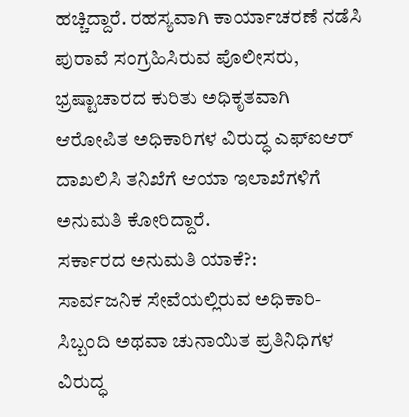ಹಚ್ಚಿದ್ದಾರೆ. ರಹಸ್ಯವಾಗಿ ಕಾರ್ಯಾಚರಣೆ ನಡೆಸಿ ಪುರಾವೆ ಸಂಗ್ರಹಿಸಿರುವ ಪೊಲೀಸರು, ಭ್ರಷ್ಟಾಚಾರದ ಕುರಿತು ಅಧಿಕೃತವಾಗಿ ಆರೋಪಿತ ಅಧಿಕಾರಿಗಳ ವಿರುದ್ಧ ಎಫ್ಐಆರ್ ದಾಖಲಿಸಿ ತನಿಖೆಗೆ ಆಯಾ ಇಲಾಖೆಗಳಿಗೆ ಅನುಮತಿ ಕೋರಿದ್ದಾರೆ.
ಸರ್ಕಾರದ ಅನುಮತಿ ಯಾಕೆ?:
ಸಾರ್ವಜನಿಕ ಸೇವೆಯಲ್ಲಿರುವ ಅಧಿಕಾರಿ-ಸಿಬ್ಬಂದಿ ಅಥವಾ ಚುನಾಯಿತ ಪ್ರತಿನಿಧಿಗಳ ವಿರುದ್ಧ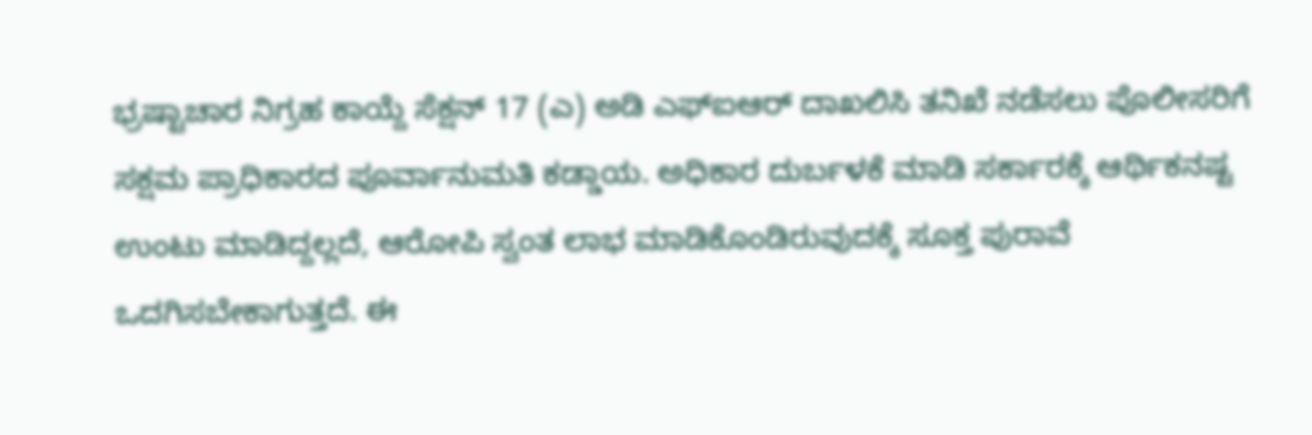ಭ್ರಷ್ಟಾಚಾರ ನಿಗ್ರಹ ಕಾಯ್ದೆ ಸೆಕ್ಷನ್ 17 (ಎ) ಅಡಿ ಎಫ್ಐಆರ್ ದಾಖಲಿಸಿ ತನಿಖೆ ನಡೆಸಲು ಪೊಲೀಸರಿಗೆ ಸಕ್ಷಮ ಪ್ರಾಧಿಕಾರದ ಪೂರ್ವಾನುಮತಿ ಕಡ್ಡಾಯ. ಅಧಿಕಾರ ದುರ್ಬಳಕೆ ಮಾಡಿ ಸರ್ಕಾರಕ್ಕೆ ಆರ್ಥಿಕನಷ್ಟ ಉಂಟು ಮಾಡಿದ್ದಲ್ಲದೆ, ಆರೋಪಿ ಸ್ವಂತ ಲಾಭ ಮಾಡಿಕೊಂಡಿರುವುದಕ್ಕೆ ಸೂಕ್ತ ಪುರಾವೆ ಒದಗಿಸಬೇಕಾಗುತ್ತದೆ. ಈ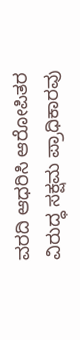ವರದಿ ಆಧರಿಸಿ ಆರೋಪಿತರ ವಿರುದ್ಧ ಸಕ್ಷಮ ಪ್ರಾಧಿಕಾರವು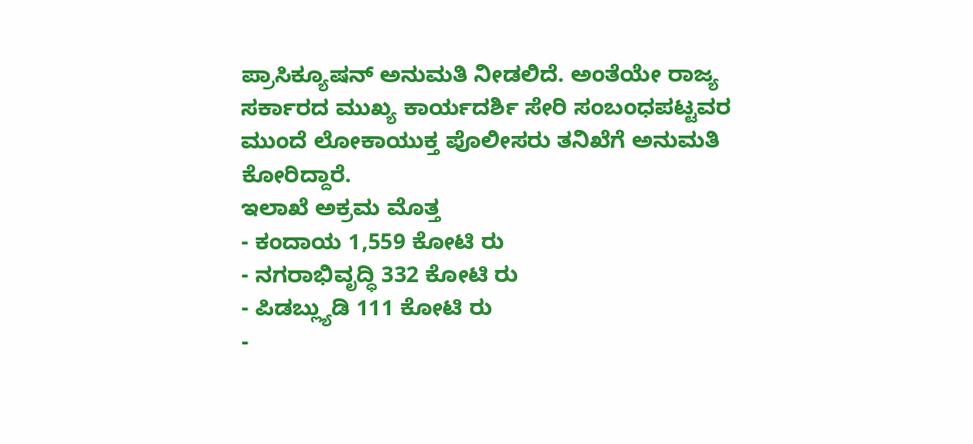ಪ್ರಾಸಿಕ್ಯೂಷನ್ ಅನುಮತಿ ನೀಡಲಿದೆ. ಅಂತೆಯೇ ರಾಜ್ಯ ಸರ್ಕಾರದ ಮುಖ್ಯ ಕಾರ್ಯದರ್ಶಿ ಸೇರಿ ಸಂಬಂಧಪಟ್ಟವರ ಮುಂದೆ ಲೋಕಾಯುಕ್ತ ಪೊಲೀಸರು ತನಿಖೆಗೆ ಅನುಮತಿ ಕೋರಿದ್ದಾರೆ.
ಇಲಾಖೆ ಅಕ್ರಮ ಮೊತ್ತ
- ಕಂದಾಯ 1,559 ಕೋಟಿ ರು
- ನಗರಾಭಿವೃದ್ಧಿ 332 ಕೋಟಿ ರು
- ಪಿಡಬ್ಲ್ಯುಡಿ 111 ಕೋಟಿ ರು
-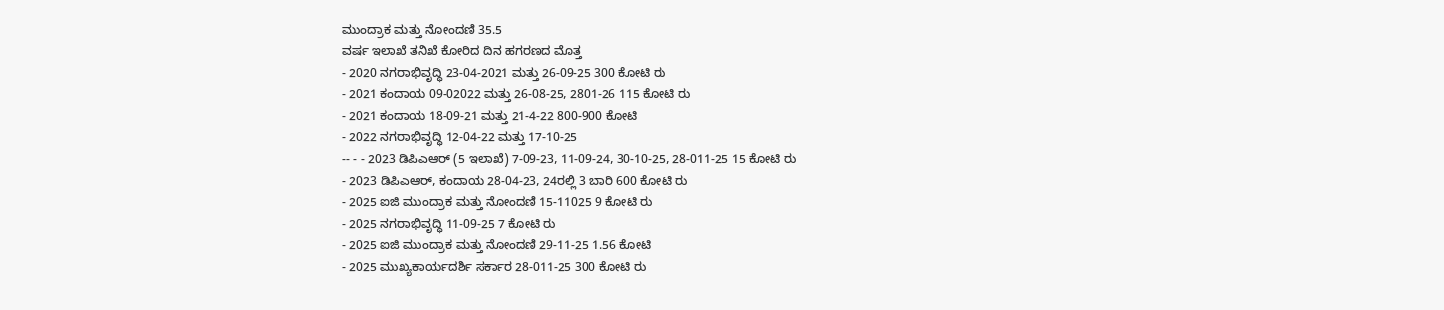ಮುಂದ್ರಾಕ ಮತ್ತು ನೋಂದಣಿ 35.5
ವರ್ಷ ಇಲಾಖೆ ತನಿಖೆ ಕೋರಿದ ದಿನ ಹಗರಣದ ಮೊತ್ತ
- 2020 ನಗರಾಭಿವೃದ್ಧಿ 23-04-2021 ಮತ್ತು 26-09-25 300 ಕೋಟಿ ರು
- 2021 ಕಂದಾಯ 09-02022 ಮತ್ತು 26-08-25, 2801-26 115 ಕೋಟಿ ರು
- 2021 ಕಂದಾಯ 18-09-21 ಮತ್ತು 21-4-22 800-900 ಕೋಟಿ
- 2022 ನಗರಾಭಿವೃದ್ಧಿ 12-04-22 ಮತ್ತು 17-10-25
-- - - 2023 ಡಿಪಿಎಆರ್ (5 ಇಲಾಖೆ) 7-09-23, 11-09-24, 30-10-25, 28-011-25 15 ಕೋಟಿ ರು
- 2023 ಡಿಪಿಎಆರ್, ಕಂದಾಯ 28-04-23, 24ರಲ್ಲಿ 3 ಬಾರಿ 600 ಕೋಟಿ ರು
- 2025 ಐಜಿ ಮುಂದ್ರಾಕ ಮತ್ತು ನೋಂದಣಿ 15-11025 9 ಕೋಟಿ ರು
- 2025 ನಗರಾಭಿವೃದ್ಧಿ 11-09-25 7 ಕೋಟಿ ರು
- 2025 ಐಜಿ ಮುಂದ್ರಾಕ ಮತ್ತು ನೋಂದಣಿ 29-11-25 1.56 ಕೋಟಿ
- 2025 ಮುಖ್ಯಕಾರ್ಯದರ್ಶಿ ಸರ್ಕಾರ 28-011-25 300 ಕೋಟಿ ರು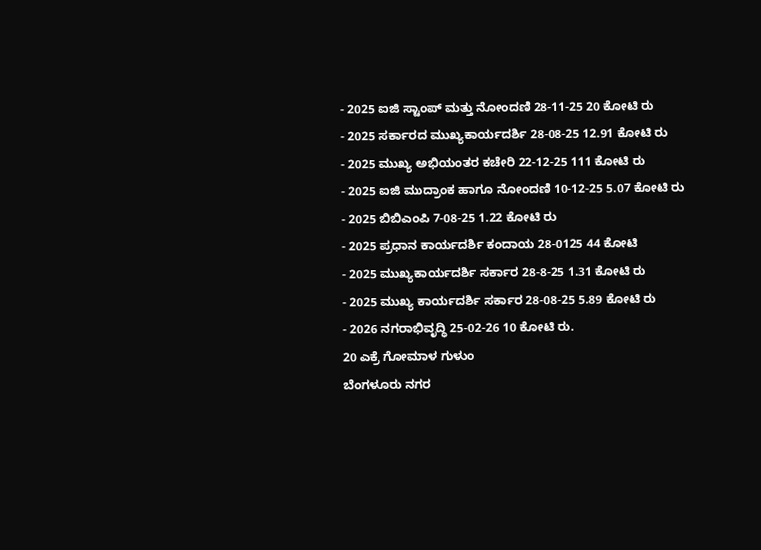- 2025 ಐಜಿ ಸ್ಟಾಂಪ್ ಮತ್ತು ನೋಂದಣಿ 28-11-25 20 ಕೋಟಿ ರು
- 2025 ಸರ್ಕಾರದ ಮುಖ್ಯಕಾರ್ಯದರ್ಶಿ 28-08-25 12.91 ಕೋಟಿ ರು
- 2025 ಮುಖ್ಯ ಅಭಿಯಂತರ ಕಚೇರಿ 22-12-25 111 ಕೋಟಿ ರು
- 2025 ಐಜಿ ಮುದ್ರಾಂಕ ಹಾಗೂ ನೋಂದಣಿ 10-12-25 5.07 ಕೋಟಿ ರು
- 2025 ಬಿಬಿಎಂಪಿ 7-08-25 1.22 ಕೋಟಿ ರು
- 2025 ಪ್ರಧಾನ ಕಾರ್ಯದರ್ಶಿ ಕಂದಾಯ 28-0125 44 ಕೋಟಿ
- 2025 ಮುಖ್ಯಕಾರ್ಯದರ್ಶಿ ಸರ್ಕಾರ 28-8-25 1.31 ಕೋಟಿ ರು
- 2025 ಮುಖ್ಯ ಕಾರ್ಯದರ್ಶಿ ಸರ್ಕಾರ 28-08-25 5.89 ಕೋಟಿ ರು
- 2026 ನಗರಾಭಿವೃದ್ಧಿ 25-02-26 10 ಕೋಟಿ ರು.
20 ಎಕ್ರೆ ಗೋಮಾಳ ಗುಳುಂ
ಬೆಂಗಳೂರು ನಗರ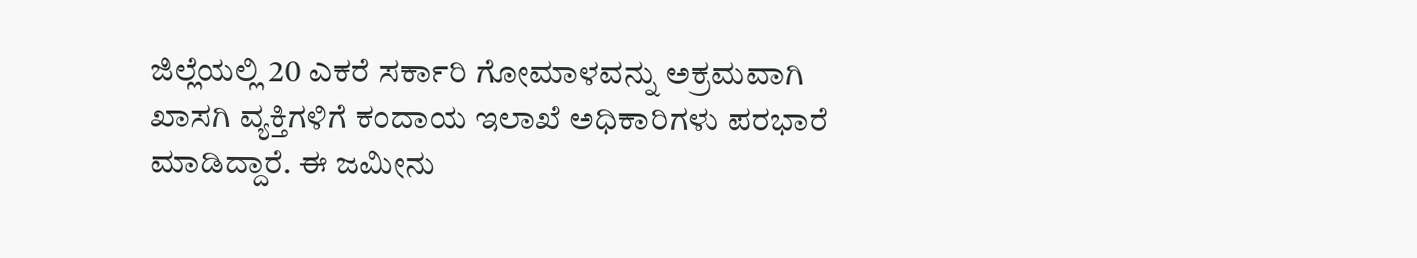ಜಿಲ್ಲೆಯಲ್ಲಿ 20 ಎಕರೆ ಸರ್ಕಾರಿ ಗೋಮಾಳವನ್ನು ಅಕ್ರಮವಾಗಿ ಖಾಸಗಿ ವ್ಯಕ್ತಿಗಳಿಗೆ ಕಂದಾಯ ಇಲಾಖೆ ಅಧಿಕಾರಿಗಳು ಪರಭಾರೆ ಮಾಡಿದ್ದಾರೆ. ಈ ಜಮೀನು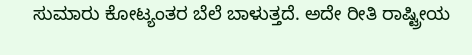ಸುಮಾರು ಕೋಟ್ಯಂತರ ಬೆಲೆ ಬಾಳುತ್ತದೆ. ಅದೇ ರೀತಿ ರಾಷ್ಟ್ರೀಯ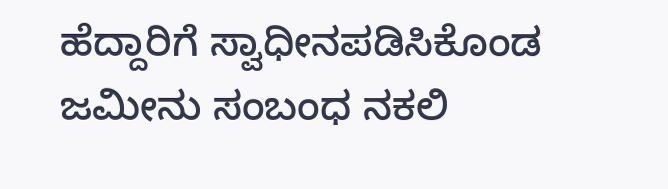ಹೆದ್ದಾರಿಗೆ ಸ್ವಾಧೀನಪಡಿಸಿಕೊಂಡ ಜಮೀನು ಸಂಬಂಧ ನಕಲಿ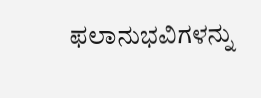ಫಲಾನುಭವಿಗಳನ್ನು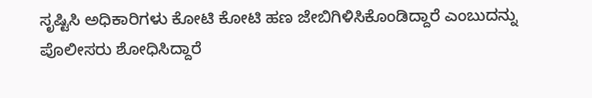ಸೃಷ್ಟಿಸಿ ಅಧಿಕಾರಿಗಳು ಕೋಟಿ ಕೋಟಿ ಹಣ ಜೇಬಿಗಿಳಿಸಿಕೊಂಡಿದ್ದಾರೆ ಎಂಬುದನ್ನು ಪೊಲೀಸರು ಶೋಧಿಸಿದ್ದಾರೆ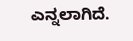ಎನ್ನಲಾಗಿದೆ.